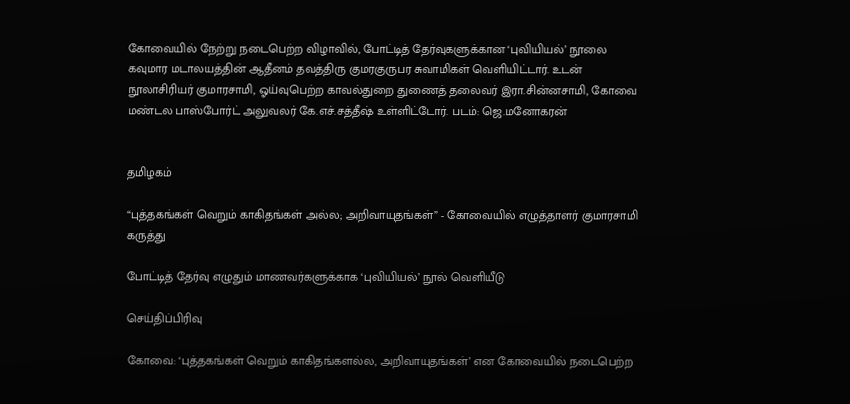கோவையில் நேற்று நடைபெற்ற விழாவில், போட்டித் தேர்வுகளுக்கான ‘புவியியல்’ நூலை கவுமார மடாலயத்தின் ஆதீனம் தவத்திரு குமரகுருபர சுவாமிகள் வெளியிட்டார். உடன் நூலாசிரியர் குமாரசாமி, ஓய்வுபெற்ற காவல்துறை துணைத் தலைவர் இரா.சின்னசாமி, கோவை மண்டல பாஸ்போர்ட் அலுவலர் கே.எச்.சத்தீஷ் உள்ளிட்டோர். படம்: ஜெ.மனோகரன்


தமிழகம்

“புத்தகங்கள் வெறும் காகிதங்கள் அல்ல; அறிவாயுதங்கள்” - கோவையில் எழுத்தாளர் குமாரசாமி கருத்து

போட்டித் தேர்வு எழுதும் மாணவர்களுக்காக ‘புவியியல்’ நூல் வெளியீடு

செய்திப்பிரிவு

கோவை: ‘புத்தகங்கள் வெறும் காகிதங்களல்ல, அறிவாயுதங்கள்’ என கோவையில் நடைபெற்ற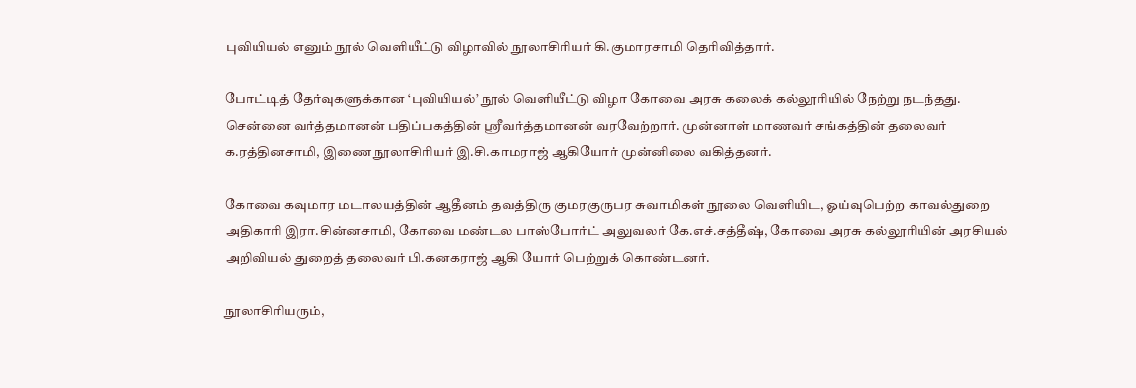புவியியல் எனும் நூல் வெளியீட்டு விழாவில் நூலாசிரியர் கி.குமாரசாமி தெரிவித்தார்.

போட்டித் தேர்வுகளுக்கான ‘புவியியல்’ நூல் வெளியீட்டு விழா கோவை அரசு கலைக் கல்லூரியில் நேற்று நடந்தது. சென்னை வர்த்தமானன் பதிப்பகத்தின் ஸ்ரீவர்த்தமானன் வரவேற்றார். முன்னாள் மாணவர் சங்கத்தின் தலைவர் க.ரத்தினசாமி, இணை நூலாசிரியர் இ.சி.காமராஜ் ஆகியோர் முன்னிலை வகித்தனர்.

கோவை கவுமார மடாலயத்தின் ஆதீனம் தவத்திரு குமரகுருபர சுவாமிகள் நூலை வெளியிட, ஓய்வுபெற்ற காவல்துறை அதிகாரி இரா.சின்னசாமி, கோவை மண்டல பாஸ்போர்ட் அலுவலர் கே.எச்.சத்தீஷ், கோவை அரசு கல்லூரியின் அரசியல் அறிவியல் துறைத் தலைவர் பி.கனகராஜ் ஆகி யோர் பெற்றுக் கொண்டனர்.

நூலாசிரியரும்,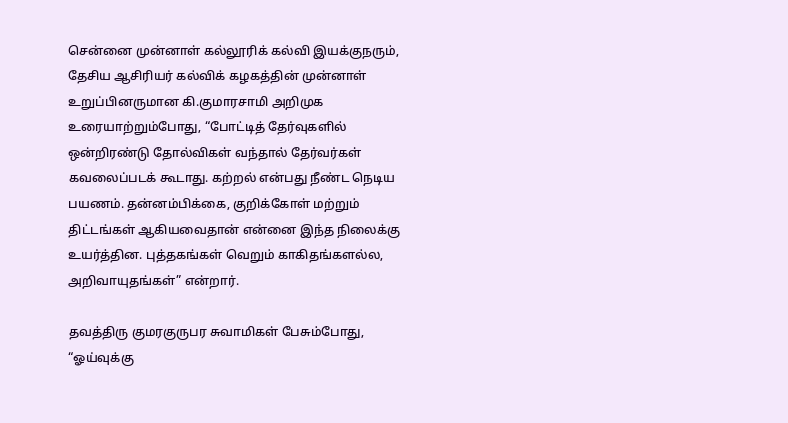சென்னை முன்னாள் கல்லூரிக் கல்வி இயக்குநரும், தேசிய ஆசிரியர் கல்விக் கழகத்தின் முன்னாள் உறுப்பினருமான கி.குமாரசாமி அறிமுக உரையாற்றும்போது, “போட்டித் தேர்வுகளில் ஒன்றிரண்டு தோல்விகள் வந்தால் தேர்வர்கள் கவலைப்படக் கூடாது. கற்றல் என்பது நீண்ட நெடிய பயணம். தன்னம்பிக்கை, குறிக்கோள் மற்றும் திட்டங்கள் ஆகியவைதான் என்னை இந்த நிலைக்கு உயர்த்தின. புத்தகங்கள் வெறும் காகிதங்களல்ல, அறிவாயுதங்கள்” என்றார்.

தவத்திரு குமரகுருபர சுவாமிகள் பேசும்போது, “ஓய்வுக்கு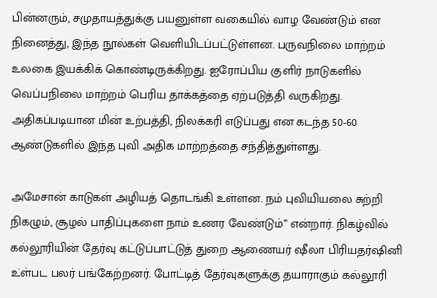பின்னரும், சமுதாயத்துக்கு பயனுள்ள வகையில் வாழ வேண்டும் என நினைத்து, இந்த நூல்கள் வெளியிடப்பட்டுள்ளன. பருவநிலை மாற்றம் உலகை இயக்கிக் கொண்டிருக்கிறது. ஐரோப்பிய குளிர் நாடுகளில் வெப்பநிலை மாற்றம் பெரிய தாக்கத்தை ஏற்படுத்தி வருகிறது. அதிகப்படியான மின் உற்பத்தி, நிலக்கரி எடுப்பது என கடந்த 50-60 ஆண்டுகளில் இந்த புவி அதிக மாற்றத்தை சந்தித்துள்ளது.

அமேசான் காடுகள் அழியத் தொடங்கி உள்ளன. நம் புவியியலை சுற்றி நிகழும், சூழல் பாதிப்புகளை நாம் உணர வேண்டும்” என்றார். நிகழ்வில் கல்லூரியின் தேர்வு கட்டுப்பாட்டுத் துறை ஆணையர் ஷீலா பிரியதர்ஷினி உ்ள்பட பலர் பங்கேற்றனர். போட்டித் தேர்வுகளுக்கு தயாராகும் கல்லூரி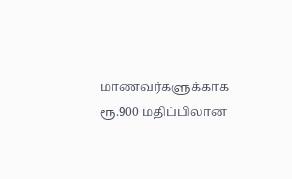மாணவர்களுக்காக ரூ.900 மதிப்பிலான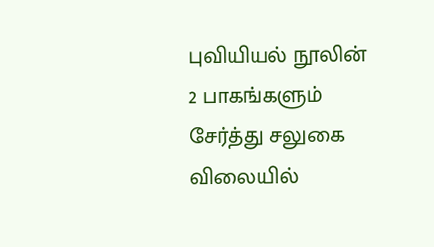புவியியல் நூலின் 2 பாகங்களும் சேர்த்து சலுகை விலையில்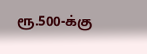ரூ.500-க்கு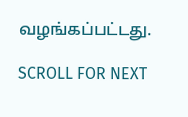வழங்கப்பட்டது.

SCROLL FOR NEXT